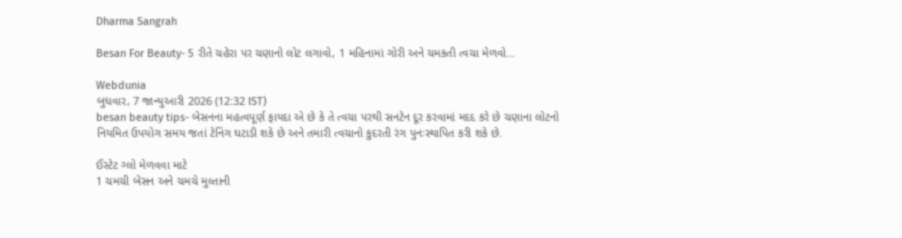Dharma Sangrah

Besan For Beauty- 5 રીતે ચહેરા પર ચણાનો લોટ લગાવો, 1 મહિનામાં ગોરી અને ચમકતી ત્વચા મેળવો...

Webdunia
બુધવાર, 7 જાન્યુઆરી 2026 (12:32 IST)
besan beauty tips- બેસનના મહત્વપૂર્ણ ફાયદા એ છે કે તે ત્વચા પરથી સનટેન દૂર કરવામાં મદદ કરે છે ચણાના લોટનો નિયમિત ઉપયોગ સમય જતાં ટેનિંગ ઘટાડી શકે છે અને તમારી ત્વચાનો કુદરતી રંગ પુનઃસ્થાપિત કરી શકે છે.

ઈંસ્ટેટ ગ્લો મેળવવા માટે
1 ચમચી બેસન અને ચમચે મુલ્તાની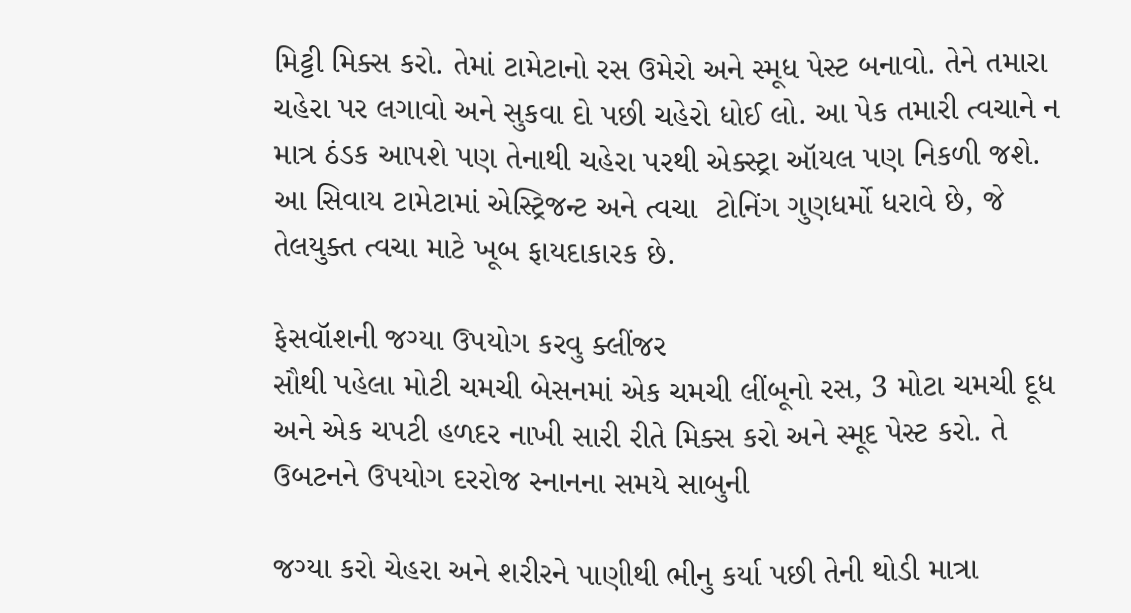મિટ્ટી મિક્સ કરો. તેમાં ટામેટાનો રસ ઉમેરો અને સ્મૂધ પેસ્ટ બનાવો. તેને તમારા ચહેરા પર લગાવો અને સુકવા દો પછી ચહેરો ધોઈ લો. આ પેક તમારી ત્વચાને ન માત્ર ઠંડક આપશે પણ તેનાથી ચહેરા પરથી એક્સ્ટ્રા ઑયલ પણ નિકળી જશે. આ સિવાય ટામેટામાં એસ્ટ્રિજન્ટ અને ત્વચા  ટોનિંગ ગુણધર્મો ધરાવે છે, જે તેલયુક્ત ત્વચા માટે ખૂબ ફાયદાકારક છે.

ફેસવૉશની જગ્યા ઉપયોગ કરવુ ક્લીંજર
સૌથી પહેલા મોટી ચમચી બેસનમાં એક ચમચી લીંબૂનો રસ, 3 મોટા ચમચી દૂધ અને એક ચપટી હળદર નાખી સારી રીતે મિક્સ કરો અને સ્મૂદ પેસ્ટ કરો. તે ઉબટનને ઉપયોગ દરરોજ સ્નાનના સમયે સાબુની

જગ્યા કરો ચેહરા અને શરીરને પાણીથી ભીનુ કર્યા પછી તેની થોડી માત્રા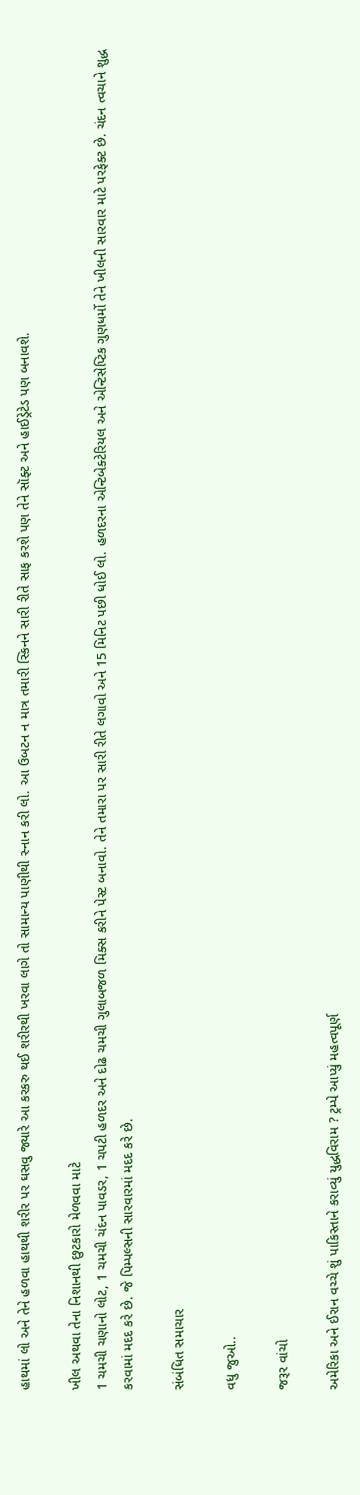હાથમાં લો અને તેને હળવા હાથથી શરીર પર ઘસવુ જ્યારે આ કરકરુ થઈ શરીરથી ખરવા લાગે તો સામાન્ય પાણીથી સ્નાન કરી લો. આ ઉબટન ન માત્ર તમારી સ્કિનને સારી રીતે સાફ કરશે પણ તેને સૉફ્ટ અને હાઈડ્રેટેડ પણ બનાવશે.

ખીલ અથવા તેના નિશાનથી છુટકારો મેળવવા માટે
1 ચમચી ચણાનો લોટ, 1 ચમચી ચંદન પાવડર, 1 ચપટી હળદર અને દોઢ ચમચી ગુલાબજળ મિક્સ કરીને પેસ્ટ બનાવો. તેને તમારા પર સારી રીતે લગાવો અને 15 મિનિટ પછી ધોઈ લો. હળદરના એન્ટિબેક્ટેરિયલ અને એન્ટિસેપ્ટિક ગુણધર્મો તેને ખીલની સારવાર માટે પરફેક્ટ છે. ચંદન ત્વચાને શુદ્ધ કરવામાં મદદ કરે છે. જે પિમ્પલ્સની સારવારમાં મદદ કરે છે.

સંબંધિત સમાચાર

વધુ જુઓ..

જરૂર વાંચો

અમેરિકા અને ઈરાન વચ્ચે શું પાકિસ્તાને કરાવ્યું યુદ્ધવિરામ ? ટ્રમ્પે આપ્યું મહત્વપૂર્ણ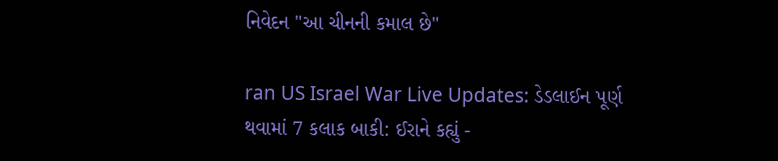નિવેદન "આ ચીનની કમાલ છે"

ran US Israel War Live Updates: ડેડલાઈન પૂર્ણ થવામાં 7 કલાક બાકી: ઈરાને કહ્યું -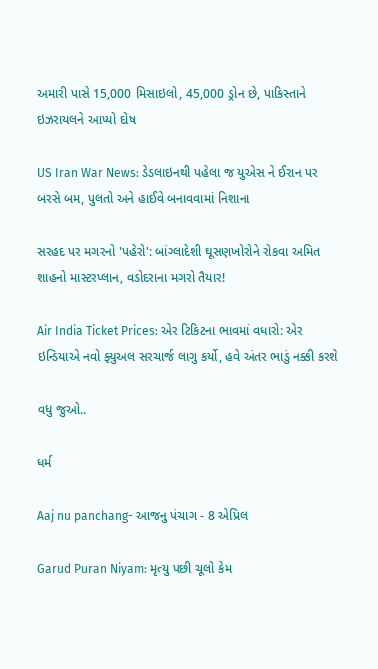અમારી પાસે 15,000 મિસાઇલો, 45,000 ડ્રોન છે, પાકિસ્તાને ઇઝરાયલને આપ્યો દોષ

US Iran War News: ડેડલાઇનથી પહેલા જ યુએસ ને ઈરાન પર બરસે બમ, પુલતો અને હાઈવે બનાવવામાં નિશાના

સરહદ પર મગરનો 'પહેરો': બાંગ્લાદેશી ઘૂસણખોરોને રોકવા અમિત શાહનો માસ્ટરપ્લાન, વડોદરાના મગરો તૈયાર!

Air India Ticket Prices: એર ટિકિટના ભાવમાં વધારો: એર ઇન્ડિયાએ નવો ફ્યુઅલ સરચાર્જ લાગુ કર્યો, હવે અંતર ભાડું નક્કી કરશે

વધુ જુઓ..

ધર્મ

Aaj nu panchang- આજનુ પંચાગ - 8 એપ્રિલ

Garud Puran Niyam: મૃત્યુ પછી ચૂલો કેમ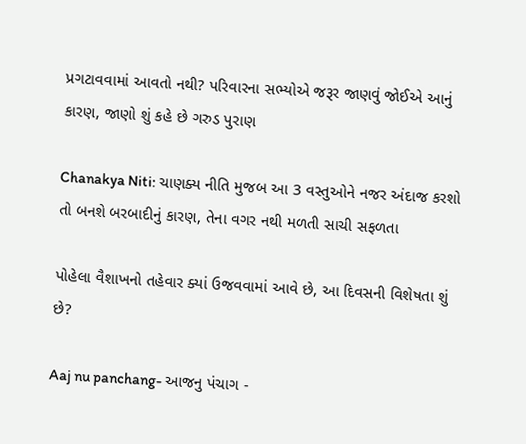પ્રગટાવવામાં આવતો નથી? પરિવારના સભ્યોએ જરૂર જાણવું જોઈએ આનું કારણ, જાણો શું કહે છે ગરુડ પુરાણ

Chanakya Niti: ચાણક્ય નીતિ મુજબ આ 3 વસ્તુઓને નજર અંદાજ કરશો તો બનશે બરબાદીનું કારણ, તેના વગર નથી મળતી સાચી સફળતા

પોહેલા વૈશાખનો તહેવાર ક્યાં ઉજવવામાં આવે છે, આ દિવસની વિશેષતા શું છે?

Aaj nu panchang- આજનુ પંચાગ -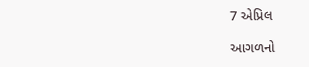7 એપ્રિલ

આગળનો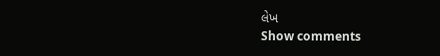લેખ
Show comments